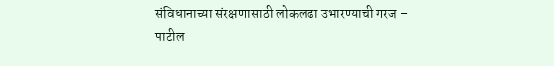संविधानाच्या संरक्षणासाठी लोकलढा उभारण्याची गरज – पाटील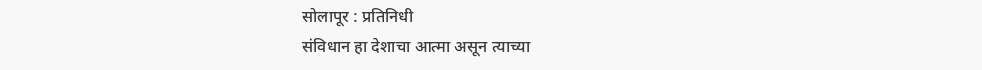सोलापूर : प्रतिनिधी
संविधान हा देशाचा आत्मा असून त्याच्या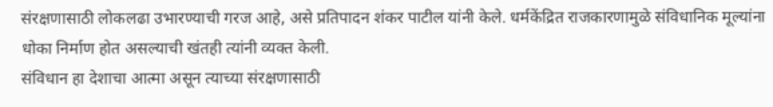संरक्षणासाठी लोकलढा उभारण्याची गरज आहे, असे प्रतिपादन शंकर पाटील यांनी केले. धर्मकेंद्रित राजकारणामुळे संविधानिक मूल्यांना धोका निर्माण होत असल्याची खंतही त्यांनी व्यक्त केली.
संविधान हा देशाचा आत्मा असून त्याच्या संरक्षणासाठी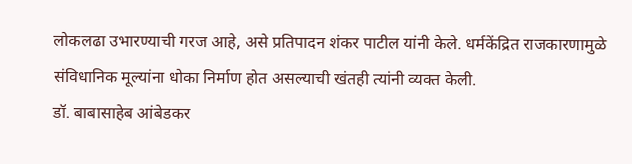लोकलढा उभारण्याची गरज आहे, असे प्रतिपादन शंकर पाटील यांनी केले. धर्मकेंद्रित राजकारणामुळे संविधानिक मूल्यांना धोका निर्माण होत असल्याची खंतही त्यांनी व्यक्त केली.
डॉ. बाबासाहेब आंबेडकर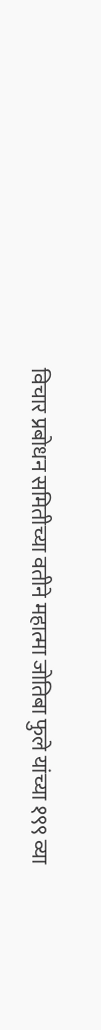विचार प्रबोधन समितीच्या वतीने महात्मा जोतिबा फुले यांच्या १९९ व्या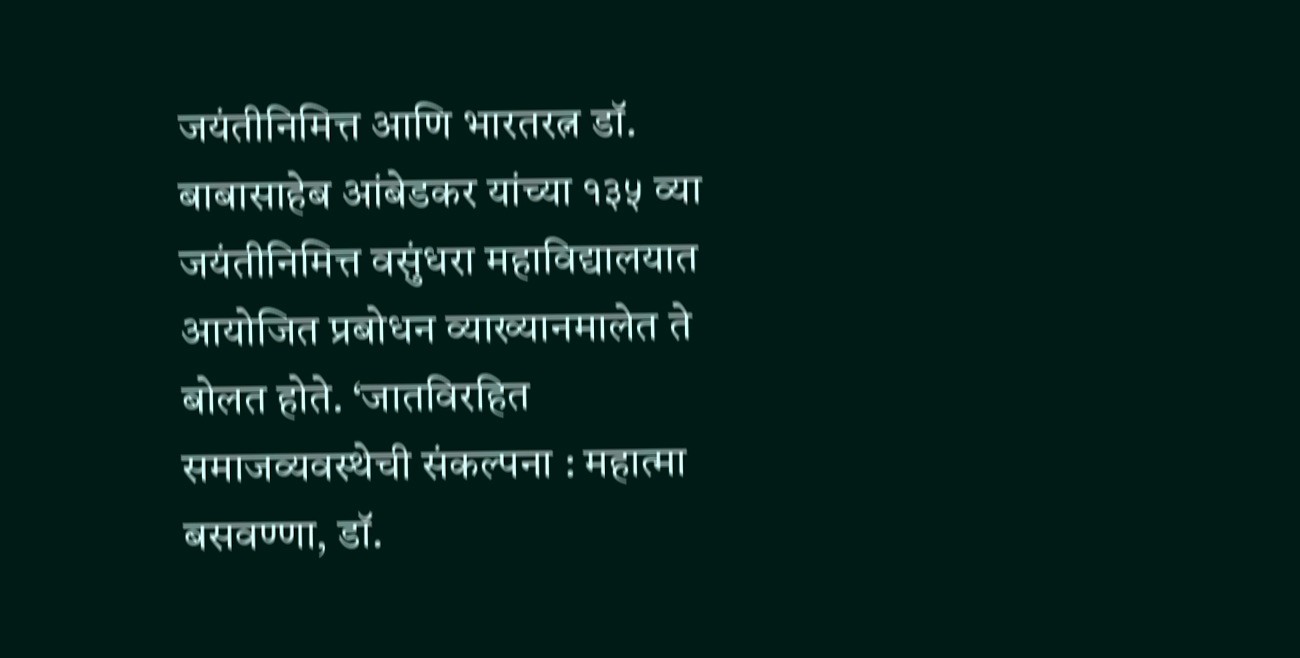जयंतीनिमित्त आणि भारतरत्न डॉ. बाबासाहेब आंबेडकर यांच्या १३५ व्या जयंतीनिमित्त वसुंधरा महाविद्यालयात आयोजित प्रबोधन व्याख्यानमालेत ते बोलत होते. ‘जातविरहित समाजव्यवस्थेची संकल्पना : महात्मा बसवण्णा, डॉ.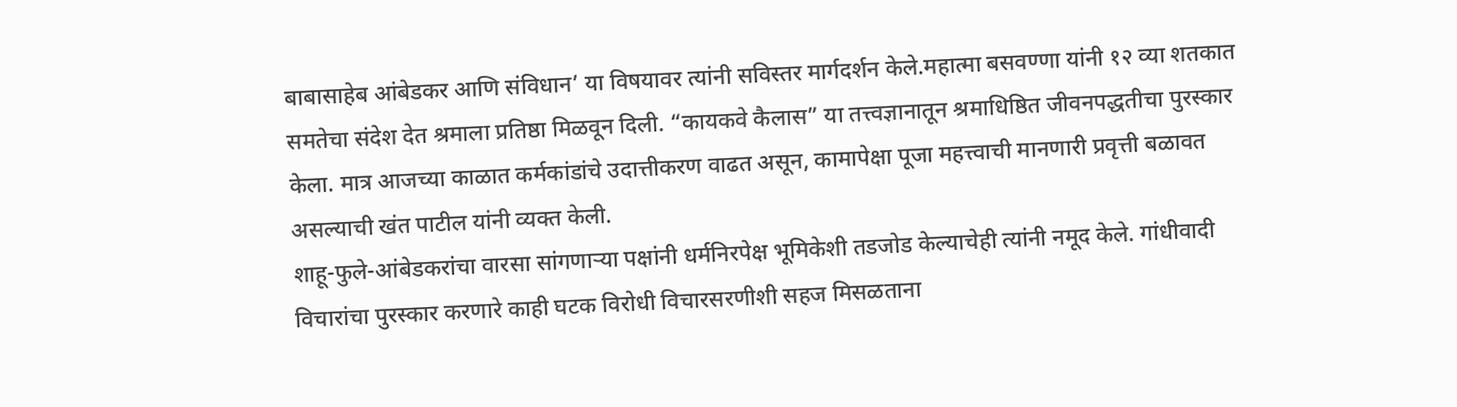बाबासाहेब आंबेडकर आणि संविधान’ या विषयावर त्यांनी सविस्तर मार्गदर्शन केले.महात्मा बसवण्णा यांनी १२ व्या शतकात समतेचा संदेश देत श्रमाला प्रतिष्ठा मिळवून दिली. “कायकवे कैलास” या तत्त्वज्ञानातून श्रमाधिष्ठित जीवनपद्धतीचा पुरस्कार केला. मात्र आजच्या काळात कर्मकांडांचे उदात्तीकरण वाढत असून, कामापेक्षा पूजा महत्त्वाची मानणारी प्रवृत्ती बळावत असल्याची खंत पाटील यांनी व्यक्त केली.
शाहू-फुले-आंबेडकरांचा वारसा सांगणाऱ्या पक्षांनी धर्मनिरपेक्ष भूमिकेशी तडजोड केल्याचेही त्यांनी नमूद केले. गांधीवादी विचारांचा पुरस्कार करणारे काही घटक विरोधी विचारसरणीशी सहज मिसळताना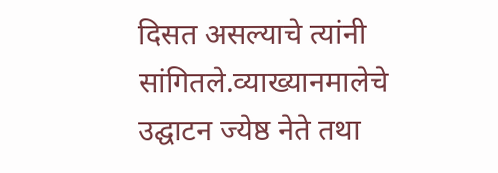दिसत असल्याचे त्यांनी सांगितले.व्याख्यानमालेचे उद्घाटन ज्येष्ठ नेते तथा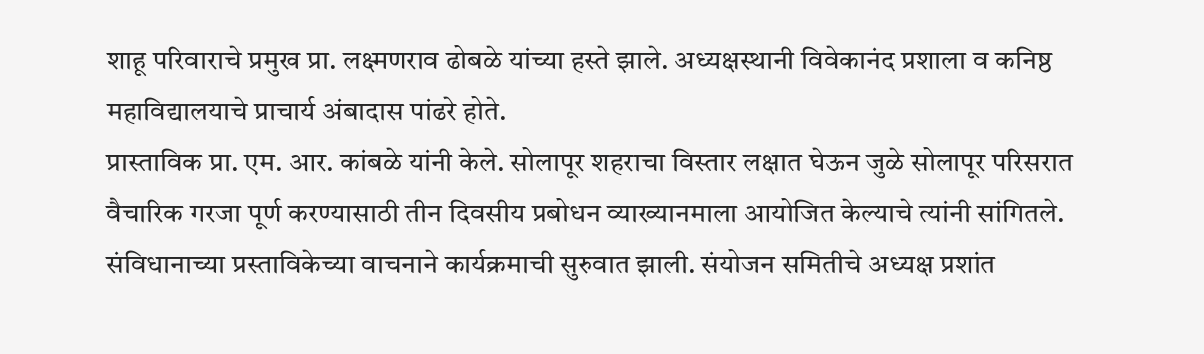शाहू परिवाराचे प्रमुख प्रा. लक्ष्मणराव ढोबळे यांच्या हस्ते झाले. अध्यक्षस्थानी विवेकानंद प्रशाला व कनिष्ठ महाविद्यालयाचे प्राचार्य अंबादास पांढरे होते.
प्रास्ताविक प्रा. एम. आर. कांबळे यांनी केले. सोलापूर शहराचा विस्तार लक्षात घेऊन जुळे सोलापूर परिसरात वैचारिक गरजा पूर्ण करण्यासाठी तीन दिवसीय प्रबोधन व्याख्यानमाला आयोजित केल्याचे त्यांनी सांगितले.
संविधानाच्या प्रस्ताविकेच्या वाचनाने कार्यक्रमाची सुरुवात झाली. संयोजन समितीचे अध्यक्ष प्रशांत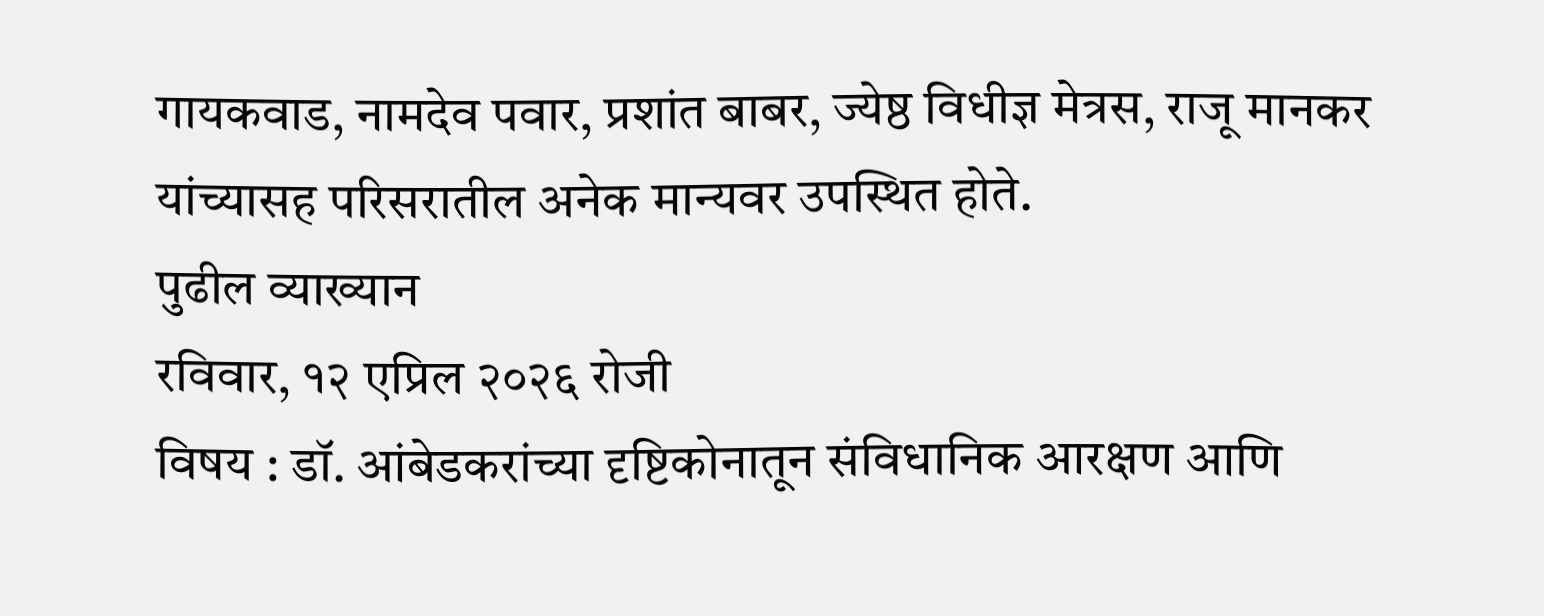गायकवाड, नामदेव पवार, प्रशांत बाबर, ज्येष्ठ विधीज्ञ मेत्रस, राजू मानकर यांच्यासह परिसरातील अनेक मान्यवर उपस्थित होते.
पुढील व्याख्यान
रविवार, १२ एप्रिल २०२६ रोजी
विषय : डॉ. आंबेडकरांच्या दृष्टिकोनातून संविधानिक आरक्षण आणि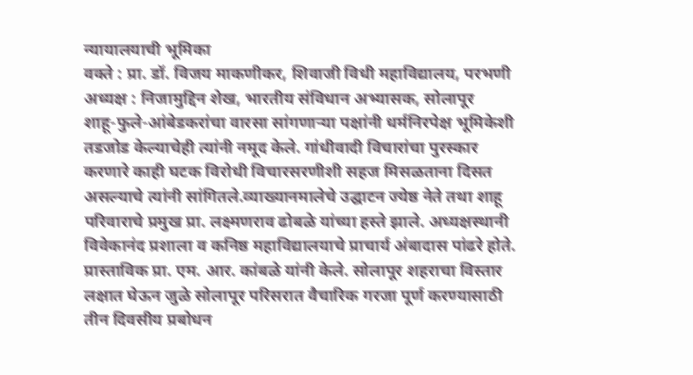न्यायालयाची भूमिका
वक्ते : प्रा. डॉ. विजय माकणीकर, शिवाजी विधी महाविद्यालय, परभणी
अध्यक्ष : निजामुद्दिन शेख, भारतीय संविधान अभ्यासक, सोलापूर
शाहू-फुले-आंबेडकरांचा वारसा सांगणाऱ्या पक्षांनी धर्मनिरपेक्ष भूमिकेशी तडजोड केल्याचेही त्यांनी नमूद केले. गांधीवादी विचारांचा पुरस्कार करणारे काही घटक विरोधी विचारसरणीशी सहज मिसळताना दिसत असल्याचे त्यांनी सांगितले.व्याख्यानमालेचे उद्घाटन ज्येष्ठ नेते तथा शाहू परिवाराचे प्रमुख प्रा. लक्ष्मणराव ढोबळे यांच्या हस्ते झाले. अध्यक्षस्थानी विवेकानंद प्रशाला व कनिष्ठ महाविद्यालयाचे प्राचार्य अंबादास पांढरे होते.
प्रास्ताविक प्रा. एम. आर. कांबळे यांनी केले. सोलापूर शहराचा विस्तार लक्षात घेऊन जुळे सोलापूर परिसरात वैचारिक गरजा पूर्ण करण्यासाठी तीन दिवसीय प्रबोधन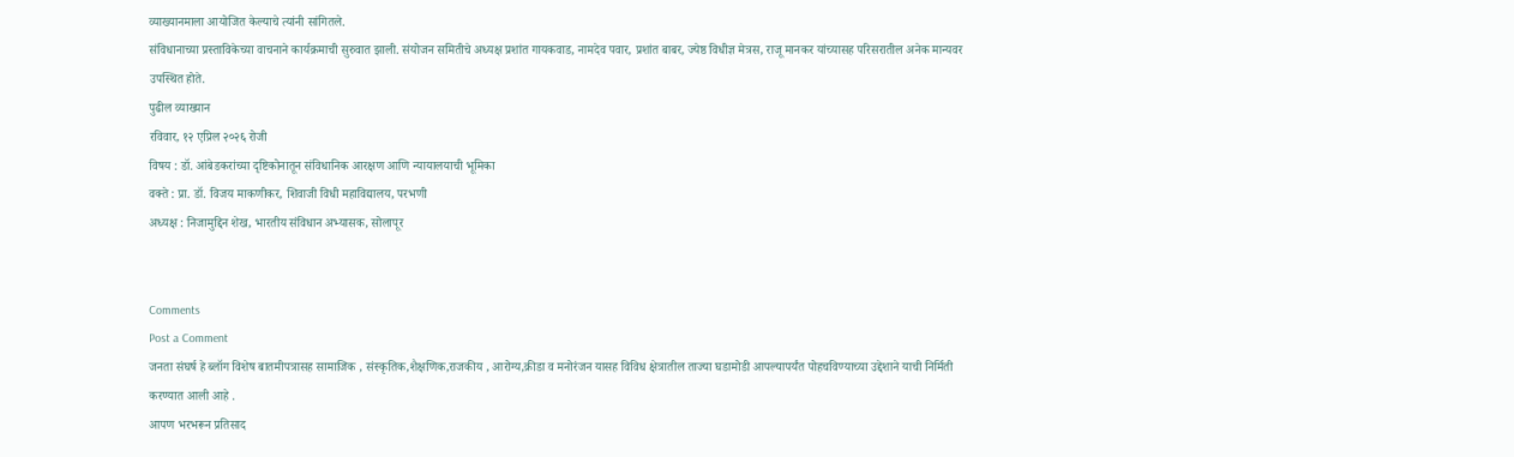व्याख्यानमाला आयोजित केल्याचे त्यांनी सांगितले.
संविधानाच्या प्रस्ताविकेच्या वाचनाने कार्यक्रमाची सुरुवात झाली. संयोजन समितीचे अध्यक्ष प्रशांत गायकवाड, नामदेव पवार, प्रशांत बाबर, ज्येष्ठ विधीज्ञ मेत्रस, राजू मानकर यांच्यासह परिसरातील अनेक मान्यवर उपस्थित होते.
पुढील व्याख्यान
रविवार, १२ एप्रिल २०२६ रोजी
विषय : डॉ. आंबेडकरांच्या दृष्टिकोनातून संविधानिक आरक्षण आणि न्यायालयाची भूमिका
वक्ते : प्रा. डॉ. विजय माकणीकर, शिवाजी विधी महाविद्यालय, परभणी
अध्यक्ष : निजामुद्दिन शेख, भारतीय संविधान अभ्यासक, सोलापूर


Comments
Post a Comment
जनता संघर्ष हे ब्लॉग विशेष बातमीपत्रासह सामाजिक , संस्कृतिक,शैक्षणिक,राजकीय , आरोग्य,क्रीडा व मनोरंजन यासह विविध क्षेत्रातील ताज्या घडामोडी आपल्यापर्यंत पोहचविण्याच्या उद्देशाने याची निर्मिती करण्यात आली आहे .
आपण भरभरून प्रतिसाद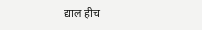द्याल हीच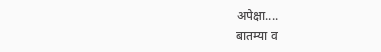अपेक्षा....
बातम्या व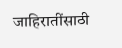जाहिरातींसाठी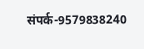संपर्क-9579838240